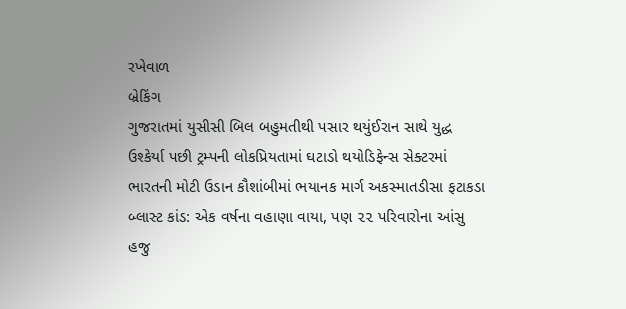રખેવાળ
બ્રેકિંગ
ગુજરાતમાં યુસીસી બિલ બહુમતીથી પસાર થયુંઈરાન સાથે યુદ્ધ ઉશ્કેર્યા પછી ટ્રમ્પની લોકપ્રિયતામાં ઘટાડો થયોડિફેન્સ સેક્ટરમાં ભારતની મોટી ઉડાન કૌશાંબીમાં ભયાનક માર્ગ અકસ્માતડીસા ફટાકડા બ્લાસ્ટ કાંડ: એક વર્ષના વહાણા વાયા, પણ ૨૨ પરિવારોના આંસુ હજુ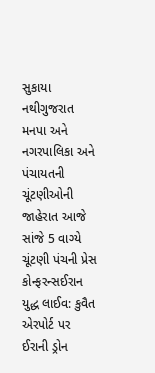સુકાયા નથીગુજરાત મનપા અને નગરપાલિકા અને પંચાયતની ચૂંટણીઓની જાહેરાત આજે સાંજે 5 વાગ્યે ચૂંટણી પંચની પ્રેસ કોન્ફરન્સઈરાન યુદ્ધ લાઈવ: કુવૈત એરપોર્ટ પર ઈરાની ડ્રોન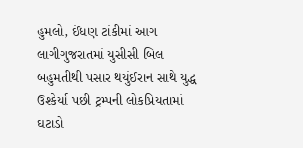હુમલો, ઈંધણ ટાંકીમાં આગ લાગીગુજરાતમાં યુસીસી બિલ બહુમતીથી પસાર થયુંઈરાન સાથે યુદ્ધ ઉશ્કેર્યા પછી ટ્રમ્પની લોકપ્રિયતામાં ઘટાડો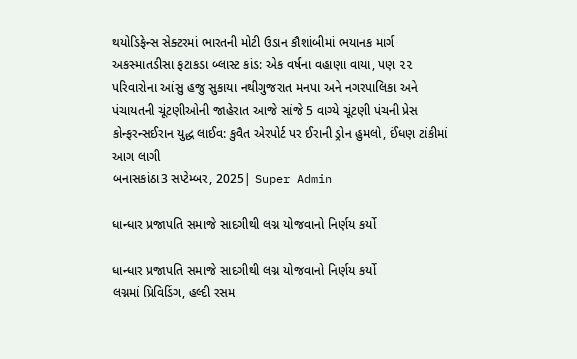થયોડિફેન્સ સેક્ટરમાં ભારતની મોટી ઉડાન કૌશાંબીમાં ભયાનક માર્ગ અકસ્માતડીસા ફટાકડા બ્લાસ્ટ કાંડ: એક વર્ષના વહાણા વાયા, પણ ૨૨ પરિવારોના આંસુ હજુ સુકાયા નથીગુજરાત મનપા અને નગરપાલિકા અને પંચાયતની ચૂંટણીઓની જાહેરાત આજે સાંજે 5 વાગ્યે ચૂંટણી પંચની પ્રેસ કોન્ફરન્સઈરાન યુદ્ધ લાઈવ: કુવૈત એરપોર્ટ પર ઈરાની ડ્રોન હુમલો, ઈંધણ ટાંકીમાં આગ લાગી
બનાસકાંઠા3 સપ્ટેમ્બર, 2025| Super Admin

ધાન્ધાર પ્રજાપતિ સમાજે સાદગીથી લગ્ન યોજવાનો નિર્ણય કર્યો

ધાન્ધાર પ્રજાપતિ સમાજે સાદગીથી લગ્ન યોજવાનો નિર્ણય કર્યો
લગ્નમાં પ્રિવિડિંગ, હલ્દી રસમ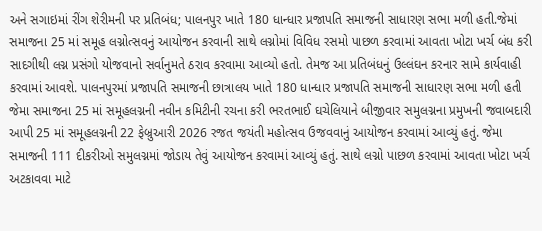અને સગાઇમાં રીંગ શેરીમની પર પ્રતિબંધ; પાલનપુર ખાતે 180 ધાન્ધાર પ્રજાપતિ સમાજની સાધારણ સભા મળી હતી.જેમાં સમાજના 25 માં સમૂહ લગ્નોત્સવનું આયોજન કરવાની સાથે લગ્નોમાં વિવિધ રસમો પાછળ કરવામાં આવતા ખોટા ખર્ચ બંધ કરી સાદગીથી લગ્ન પ્રસંગો યોજવાનો સર્વાનુમતે ઠરાવ કરવામા આવ્યો હતો. તેમજ આ પ્રતિબંધનું ઉલ્લંઘન કરનાર સામે કાર્યવાહી કરવામાં આવશે. પાલનપુરમાં પ્રજાપતિ સમાજની છાત્રાલય ખાતે 180 ધાન્ધાર પ્રજાપતિ સમાજની સાધારણ સભા મળી હતી જેમા સમાજના 25 માં સમૂહલગ્નની નવીન કમિટીની રચના કરી ભરતભાઈ ઘચેલિયાને બીજીવાર સમુલગ્નના પ્રમુખની જવાબદારી આપી 25 માં સમૂહલગ્નની 22 ફેબ્રુઆરી 2026 રજત જયંતી મહોત્સવ ઉજવવાનું આયોજન કરવામાં આવ્યું હતું. જેમા સમાજની 111 દીકરીઓ સમુલગ્નમાં જોડાય તેવું આયોજન કરવામાં આવ્યું હતું. સાથે લગ્નો પાછળ કરવામાં આવતા ખોટા ખર્ચ અટકાવવા માટે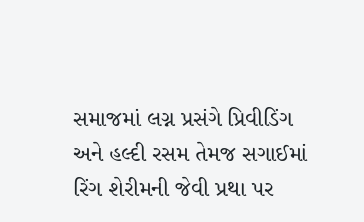સમાજમાં લગ્ન પ્રસંગે પ્રિવીડિંગ અને હલ્દી રસમ તેમજ સગાઈમાં રિંગ શેરીમની જેવી પ્રથા પર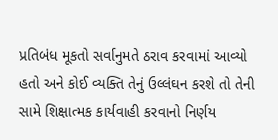પ્રતિબંધ મૂકતો સર્વાનુમતે ઠરાવ કરવામાં આવ્યો હતો અને કોઈ વ્યક્તિ તેનું ઉલ્લંઘન કરશે તો તેની સામે શિક્ષાત્મક કાર્યવાહી કરવાનો નિર્ણય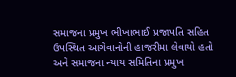સમાજના પ્રમુખ ભીખાભાઈ પ્રજાપતિ સહિત ઉપસ્થિત આગેવાનોની હાજરીમા લેવાયો હતો અને સમાજના ન્યાય સમિતિના પ્રમુખ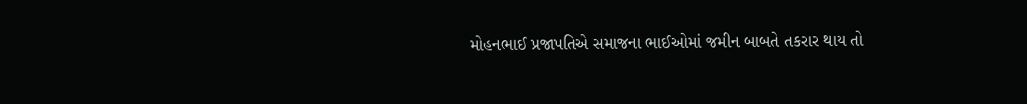મોહનભાઈ પ્રજાપતિએ સમાજના ભાઈઓમાં જમીન બાબતે તકરાર થાય તો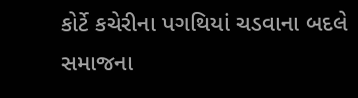કોર્ટે કચેરીના પગથિયાં ચડવાના બદલે સમાજના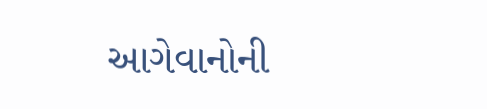આગેવાનોની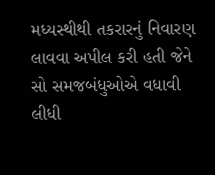મધ્યસ્થીથી તકરારનું નિવારણ લાવવા અપીલ કરી હતી જેને સો સમજબંધુઓએ વધાવી લીધી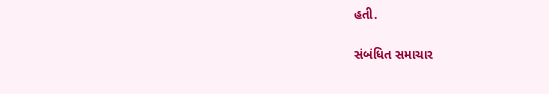હતી.

સંબંધિત સમાચાર